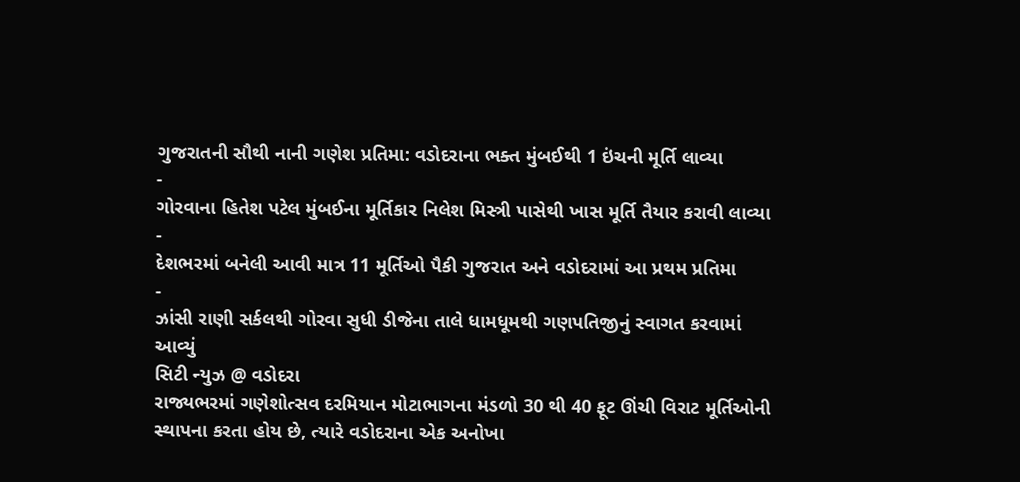ગુજરાતની સૌથી નાની ગણેશ પ્રતિમા: વડોદરાના ભક્ત મુંબઈથી 1 ઇંચની મૂર્તિ લાવ્યા
-
ગોરવાના હિતેશ પટેલ મુંબઈના મૂર્તિકાર નિલેશ મિસ્ત્રી પાસેથી ખાસ મૂર્તિ તૈયાર કરાવી લાવ્યા
-
દેશભરમાં બનેલી આવી માત્ર 11 મૂર્તિઓ પૈકી ગુજરાત અને વડોદરામાં આ પ્રથમ પ્રતિમા
-
ઝાંસી રાણી સર્કલથી ગોરવા સુધી ડીજેના તાલે ધામધૂમથી ગણપતિજીનું સ્વાગત કરવામાં આવ્યું
સિટી ન્યુઝ @ વડોદરા
રાજ્યભરમાં ગણેશોત્સવ દરમિયાન મોટાભાગના મંડળો 30 થી 40 ફૂટ ઊંચી વિરાટ મૂર્તિઓની સ્થાપના કરતા હોય છે, ત્યારે વડોદરાના એક અનોખા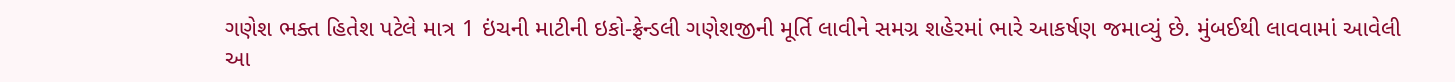ગણેશ ભક્ત હિતેશ પટેલે માત્ર 1 ઇંચની માટીની ઇકો-ફ્રેન્ડલી ગણેશજીની મૂર્તિ લાવીને સમગ્ર શહેરમાં ભારે આકર્ષણ જમાવ્યું છે. મુંબઈથી લાવવામાં આવેલી આ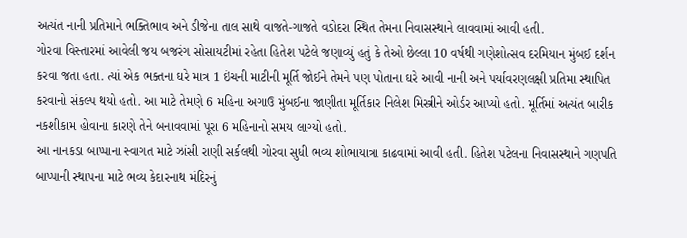અત્યંત નાની પ્રતિમાને ભક્તિભાવ અને ડીજેના તાલ સાથે વાજતે-ગાજતે વડોદરા સ્થિત તેમના નિવાસસ્થાને લાવવામાં આવી હતી.
ગોરવા વિસ્તારમાં આવેલી જય બજરંગ સોસાયટીમાં રહેતા હિતેશ પટેલે જણાવ્યું હતું કે તેઓ છેલ્લા 10 વર્ષથી ગણેશોત્સવ દરમિયાન મુંબઈ દર્શન કરવા જતા હતા. ત્યાં એક ભક્તના ઘરે માત્ર 1 ઇંચની માટીની મૂર્તિ જોઈને તેમને પણ પોતાના ઘરે આવી નાની અને પર્યાવરણલક્ષી પ્રતિમા સ્થાપિત કરવાનો સંકલ્પ થયો હતો. આ માટે તેમણે 6 મહિના અગાઉ મુંબઈના જાણીતા મૂર્તિકાર નિલેશ મિસ્ત્રીને ઓર્ડર આપ્યો હતો. મૂર્તિમાં અત્યંત બારીક નકશીકામ હોવાના કારણે તેને બનાવવામાં પૂરા 6 મહિનાનો સમય લાગ્યો હતો.
આ નાનકડા બાપ્પાના સ્વાગત માટે ઝાંસી રાણી સર્કલથી ગોરવા સુધી ભવ્ય શોભાયાત્રા કાઢવામાં આવી હતી. હિતેશ પટેલના નિવાસસ્થાને ગણપતિ બાપ્પાની સ્થાપના માટે ભવ્ય કેદારનાથ મંદિરનું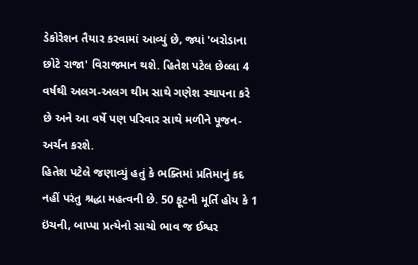ડેકોરેશન તૈયાર કરવામાં આવ્યું છે, જ્યાં 'બરોડાના છોટે રાજા' વિરાજમાન થશે. હિતેશ પટેલ છેલ્લા 4 વર્ષથી અલગ-અલગ થીમ સાથે ગણેશ સ્થાપના કરે છે અને આ વર્ષે પણ પરિવાર સાથે મળીને પૂજન-અર્ચન કરશે.
હિતેશ પટેલે જણાવ્યું હતું કે ભક્તિમાં પ્રતિમાનું કદ નહીં પરંતુ શ્રદ્ધા મહત્વની છે. 50 ફૂટની મૂર્તિ હોય કે 1 ઇંચની, બાપ્પા પ્રત્યેનો સાચો ભાવ જ ઈશ્વર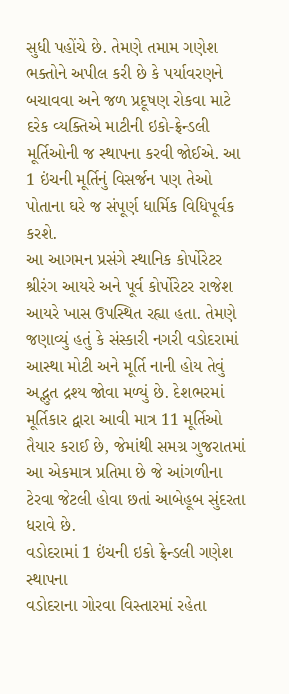સુધી પહોંચે છે. તેમણે તમામ ગણેશ ભક્તોને અપીલ કરી છે કે પર્યાવરણને બચાવવા અને જળ પ્રદૂષણ રોકવા માટે દરેક વ્યક્તિએ માટીની ઇકો-ફ્રેન્ડલી મૂર્તિઓની જ સ્થાપના કરવી જોઈએ. આ 1 ઇંચની મૂર્તિનું વિસર્જન પણ તેઓ પોતાના ઘરે જ સંપૂર્ણ ધાર્મિક વિધિપૂર્વક કરશે.
આ આગમન પ્રસંગે સ્થાનિક કોર્પોરેટર શ્રીરંગ આયરે અને પૂર્વ કોર્પોરેટર રાજેશ આયરે ખાસ ઉપસ્થિત રહ્યા હતા. તેમણે જણાવ્યું હતું કે સંસ્કારી નગરી વડોદરામાં આસ્થા મોટી અને મૂર્તિ નાની હોય તેવું અદ્ભુત દ્રશ્ય જોવા મળ્યું છે. દેશભરમાં મૂર્તિકાર દ્વારા આવી માત્ર 11 મૂર્તિઓ તૈયાર કરાઈ છે, જેમાંથી સમગ્ર ગુજરાતમાં આ એકમાત્ર પ્રતિમા છે જે આંગળીના ટેરવા જેટલી હોવા છતાં આબેહૂબ સુંદરતા ધરાવે છે.
વડોદરામાં 1 ઇંચની ઇકો ફ્રેન્ડલી ગણેશ સ્થાપના
વડોદરાના ગોરવા વિસ્તારમાં રહેતા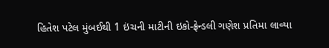હિતેશ પટેલ મુંબઈથી 1 ઇંચની માટીની ઇકો-ફ્રેન્ડલી ગણેશ પ્રતિમા લાવ્યા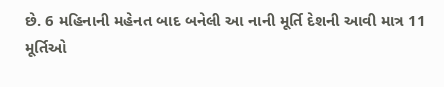છે. 6 મહિનાની મહેનત બાદ બનેલી આ નાની મૂર્તિ દેશની આવી માત્ર 11 મૂર્તિઓ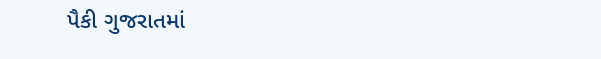પૈકી ગુજરાતમાં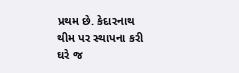પ્રથમ છે. કેદારનાથ થીમ પર સ્થાપના કરી ઘરે જ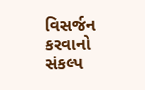વિસર્જન કરવાનો સંકલ્પ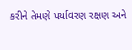કરીને તેમણે પર્યાવરણ રક્ષણ અને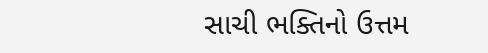સાચી ભક્તિનો ઉત્તમ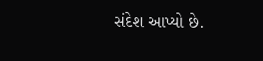સંદેશ આપ્યો છે.